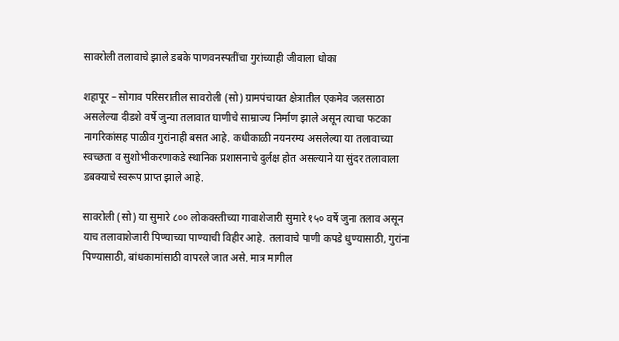सावरोली तलावाचे झाले डबके पाणवनस्पतींचा गुरांच्याही जीवाला धोका

शहापूर – सोगाव परिसरातील सावरोली (सो) ग्रामपंचायत क्षेत्रातील एकमेव जलसाठा असलेल्या दीडशे वर्षे जुन्या तलावात घाणीचे साम्राज्य निर्माण झाले असून त्याचा फटका नागरिकांसह पाळीव गुरांनाही बसत आहे. कधीकाळी नयनरम्य असलेल्या या तलावाच्या स्वच्छता व सुशोभीकरणाकडे स्थानिक प्रशासनाचे दुर्लक्ष होत असल्याने या सुंदर तलावाला डबक्याचे स्वरूप प्राप्त झाले आहे.

सावरोली (सो) या सुमारे ८०० लोकवस्तीच्या गावाशेजारी सुमारे १५० वर्षे जुना तलाव असून याच तलावाशेजारी पिण्याच्या पाण्याची विहीर आहे. तलावाचे पाणी कपडे धुण्यासाठी, गुरांना पिण्यासाठी, बांधकामांसाठी वापरले जात असे. मात्र मागील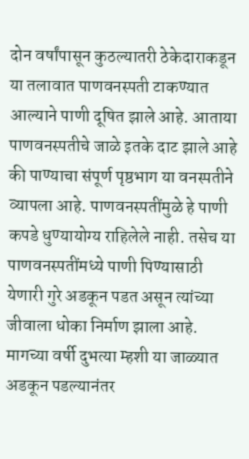दोन वर्षांपासून कुठल्यातरी ठेकेदाराकडून या तलावात पाणवनस्पती टाकण्यात आल्याने पाणी दूषित झाले आहे. आताया पाणवनस्पतीचे जाळे इतके दाट झाले आहे की पाण्याचा संपूर्ण पृष्ठभाग या वनस्पतीने व्यापला आहे. पाणवनस्पतींमुळे हे पाणी कपडे धुण्यायोग्य राहिलेले नाही. तसेच या पाणवनस्पतींमध्ये पाणी पिण्यासाठी येणारी गुरे अडकून पडत असून त्यांच्या जीवाला धोका निर्माण झाला आहे. मागच्या वर्षी दुभत्या म्हशी या जाळ्यात अडकून पडल्यानंतर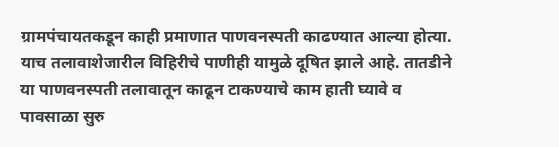ग्रामपंचायतकडून काही प्रमाणात पाणवनस्पती काढण्यात आल्या होत्या. याच तलावाशेजारील विहिरीचे पाणीही यामुळे दूषित झाले आहे. तातडीने या पाणवनस्पती तलावातून काढून टाकण्याचे काम हाती घ्यावे व पावसाळा सुरु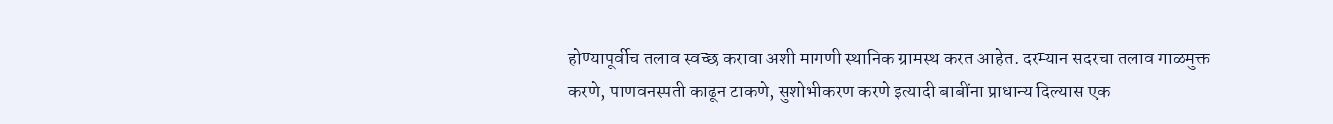होण्यापूर्वीच तलाव स्वच्छ करावा अशी मागणी स्थानिक ग्रामस्थ करत आहेत. दरम्यान सदरचा तलाव गाळमुक्त करणे, पाणवनस्पती काढून टाकणे, सुशोभीकरण करणे इत्यादी बाबींना प्राधान्य दिल्यास एक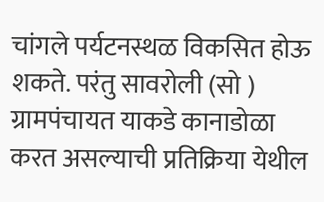चांगले पर्यटनस्थळ विकसित होऊ शकते. परंतु सावरोली (सो ) ग्रामपंचायत याकडे कानाडोळा करत असल्याची प्रतिक्रिया येथील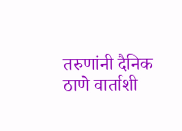तरुणांनी दैनिक ठाणे वार्ताशी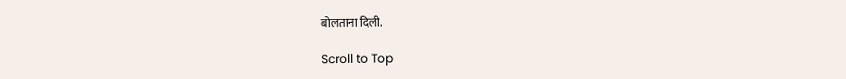बोलताना दिली.

Scroll to Top